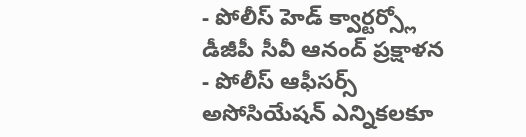- పోలీస్ హెడ్ క్వార్టర్స్లో డీజీపీ సీవీ ఆనంద్ ప్రక్షాళన
- పోలీస్ ఆఫీసర్స్ అసోసియేషన్ ఎన్నికలకూ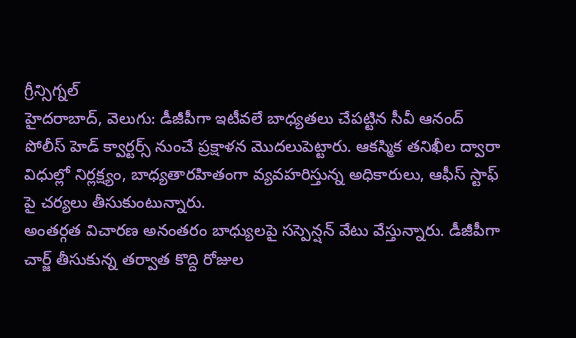గ్రీన్సిగ్నల్
హైదరాబాద్, వెలుగు: డీజీపీగా ఇటీవలే బాధ్యతలు చేపట్టిన సీవీ ఆనంద్ పోలీస్ హెడ్ క్వార్టర్స్ నుంచే ప్రక్షాళన మొదలుపెట్టారు. ఆకస్మిక తనిఖీల ద్వారా విధుల్లో నిర్లక్ష్యం, బాధ్యతారహితంగా వ్యవహరిస్తున్న అధికారులు, ఆఫీస్ స్టాఫ్ పై చర్యలు తీసుకుంటున్నారు.
అంతర్గత విచారణ అనంతరం బాధ్యులపై సస్పెన్షన్ వేటు వేస్తున్నారు. డీజీపీగా చార్జ్ తీసుకున్న తర్వాత కొద్ది రోజుల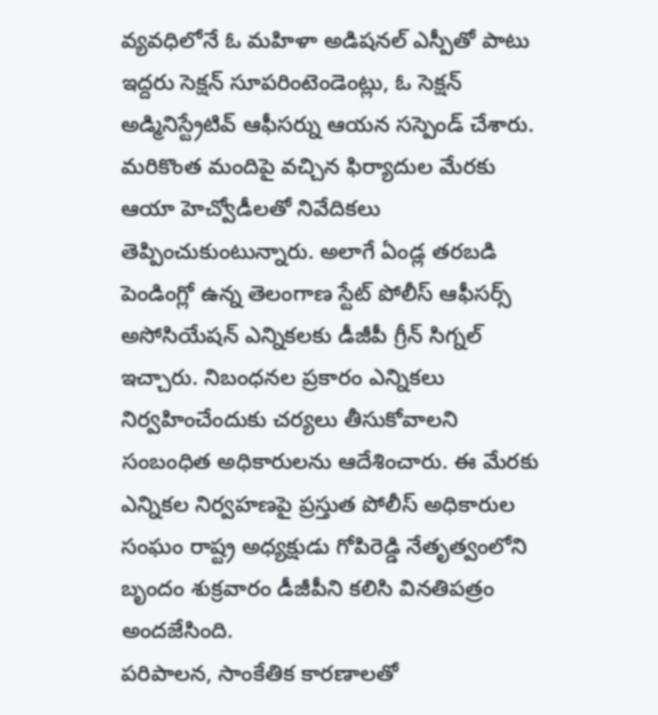వ్యవధిలోనే ఓ మహిళా అడిషనల్ ఎస్పీతో పాటు ఇద్దరు సెక్షన్ సూపరింటెండెంట్లు, ఓ సెక్షన్ అడ్మినిస్ట్రేటివ్ ఆఫీసర్ను ఆయన సస్పెండ్ చేశారు.
మరికొంత మందిపై వచ్చిన ఫిర్యాదుల మేరకు ఆయా హెచ్వోడీలతో నివేదికలు తెప్పించుకుంటున్నారు. అలాగే ఏండ్ల తరబడి పెండింగ్లో ఉన్న తెలంగాణ స్టేట్ పోలీస్ ఆఫీసర్స్ అసోసియేషన్ ఎన్నికలకు డీజీపీ గ్రీన్ సిగ్నల్ ఇచ్చారు. నిబంధనల ప్రకారం ఎన్నికలు నిర్వహించేందుకు చర్యలు తీసుకోవాలని సంబంధిత అధికారులను ఆదేశించారు. ఈ మేరకు ఎన్నికల నిర్వహణపై ప్రస్తుత పోలీస్ అధికారుల సంఘం రాష్ట్ర అధ్యక్షుడు గోపిరెడ్డి నేతృత్వంలోని బృందం శుక్రవారం డీజీపీని కలిసి వినతిపత్రం అందజేసింది.
పరిపాలన, సాంకేతిక కారణాలతో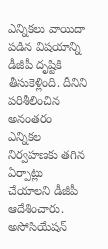ఎన్నికలు వాయిదా పడిన విషయాన్ని డీజీపీ దృష్టికి తీసుకెళ్లింది. దీనిని పరిశీలించిన అనంతరం ఎన్నికల నిర్వహణకు తగిన ఏర్పాట్లు చేయాలని డీజీపీ ఆదేశించారు. అసోసియేషన్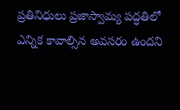ప్రతినిధులు ప్రజాస్వామ్య పద్ధతిలో ఎన్నిక కావాల్సిన అవసరం ఉందని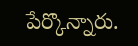పేర్కొన్నారు.